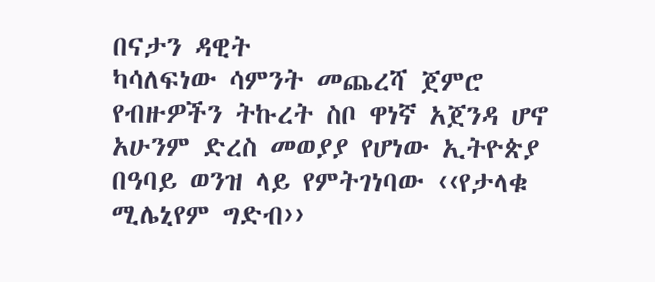በናታን ዳዊት
ካሳለፍነው ሳምንት መጨረሻ ጀምሮ የብዙዎችን ትኩረት ስቦ ዋነኛ አጀንዳ ሆኖ አሁንም ድረስ መወያያ የሆነው ኢትዮጵያ በዓባይ ወንዝ ላይ የምትገነባው ‹‹የታላቁ ሚሌኒየም ግድብ››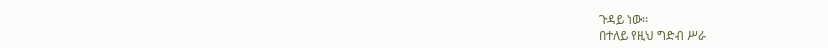ጉዳይ ነው፡፡
በተለይ የዚህ ግድብ ሥራ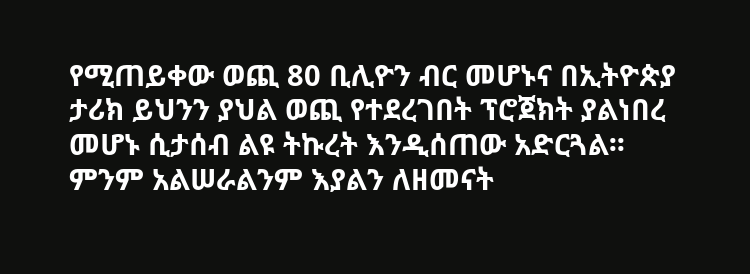የሚጠይቀው ወጪ 80 ቢሊዮን ብር መሆኑና በኢትዮጵያ ታሪክ ይህንን ያህል ወጪ የተደረገበት ፕሮጀክት ያልነበረ መሆኑ ሲታሰብ ልዩ ትኩረት እንዲሰጠው አድርጓል፡፡
ምንም አልሠራልንም እያልን ለዘመናት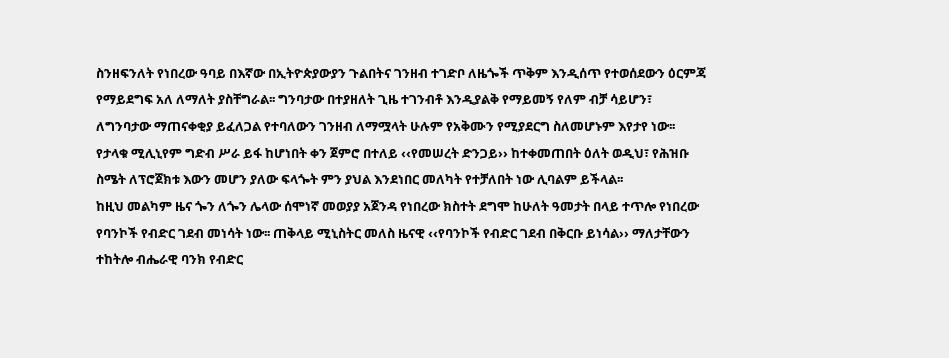ስንዘፍንለት የነበረው ዓባይ በእኛው በኢትዮጵያውያን ጉልበትና ገንዘብ ተገድቦ ለዜጐች ጥቅም እንዲሰጥ የተወሰደውን ዕርምጃ የማይደግፍ አለ ለማለት ያስቸግራል፡፡ ግንባታው በተያዘለት ጊዜ ተገንብቶ እንዲያልቅ የማይመኝ የለም ብቻ ሳይሆን፣ ለግንባታው ማጠናቀቂያ ይፈለጋል የተባለውን ገንዘብ ለማሟላት ሁሉም የአቅሙን የሚያደርግ ስለመሆኑም እየታየ ነው፡፡
የታላቁ ሚሊኒየም ግድብ ሥራ ይፋ ከሆነበት ቀን ጀምሮ በተለይ ‹‹የመሠረት ድንጋይ›› ከተቀመጠበት ዕለት ወዲህ፣ የሕዝቡ ስሜት ለፕሮጀክቱ እውን መሆን ያለው ፍላጐት ምን ያህል እንደነበር መለካት የተቻለበት ነው ሊባልም ይችላል፡፡
ከዚህ መልካም ዜና ጐን ለጐን ሌላው ሰሞነኛ መወያያ አጀንዳ የነበረው ክስተት ደግሞ ከሁለት ዓመታት በላይ ተጥሎ የነበረው የባንኮች የብድር ገደብ መነሳት ነው፡፡ ጠቅላይ ሚኒስትር መለስ ዜናዊ ‹‹የባንኮች የብድር ገደብ በቅርቡ ይነሳል›› ማለታቸውን ተከትሎ ብሔራዊ ባንክ የብድር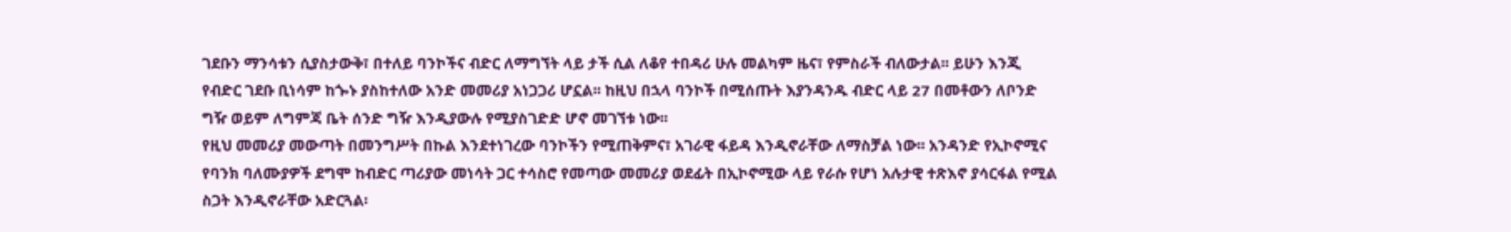ገደቡን ማንሳቱን ሲያስታውቅ፣ በተለይ ባንኮችና ብድር ለማግኘት ላይ ታች ሲል ለቆየ ተበዳሪ ሁሉ መልካም ዜና፣ የምስራች ብለውታል፡፡ ይሁን እንጂ የብድር ገደቡ ቢነሳም ከጐኑ ያስከተለው አንድ መመሪያ አነጋጋሪ ሆኗል፡፡ ከዚህ በኋላ ባንኮች በሚሰጡት እያንዳንዱ ብድር ላይ 27 በመቶውን ለቦንድ ግዥ ወይም ለግምጃ ቤት ሰንድ ግዥ እንዲያውሉ የሚያስገድድ ሆኖ መገኘቱ ነው፡፡
የዚህ መመሪያ መውጣት በመንግሥት በኩል እንደተነገረው ባንኮችን የሚጠቅምና፣ አገራዊ ፋይዳ እንዲኖራቸው ለማስቻል ነው፡፡ አንዳንድ የኢኮኖሚና የባንክ ባለሙያዎች ደግሞ ከብድር ጣሪያው መነሳት ጋር ተሳስሮ የመጣው መመሪያ ወደፊት በኢኮኖሚው ላይ የራሱ የሆነ አሉታዊ ተጽእኖ ያሳርፋል የሚል ስጋት እንዲኖራቸው አድርጓል፡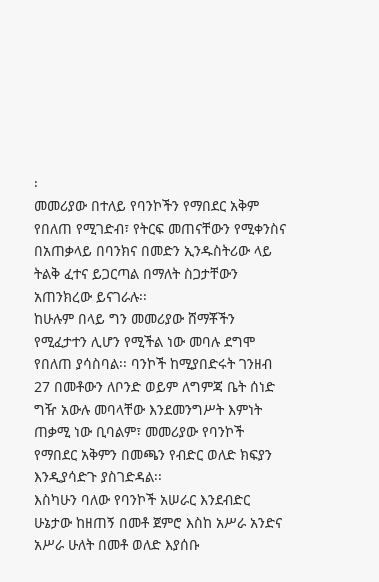፡
መመሪያው በተለይ የባንኮችን የማበደር አቅም የበለጠ የሚገድብ፣ የትርፍ መጠናቸውን የሚቀንስና በአጠቃላይ በባንክና በመድን ኢንዱስትሪው ላይ ትልቅ ፈተና ይጋርጣል በማለት ስጋታቸውን አጠንክረው ይናገራሉ፡፡
ከሁሉም በላይ ግን መመሪያው ሸማቾችን የሚፈታተን ሊሆን የሚችል ነው መባሉ ደግሞ የበለጠ ያሳስባል፡፡ ባንኮች ከሚያበድሩት ገንዘብ 27 በመቶውን ለቦንድ ወይም ለግምጃ ቤት ሰነድ ግዥ አውሉ መባላቸው እንደመንግሥት እምነት ጠቃሚ ነው ቢባልም፣ መመሪያው የባንኮች የማበደር አቅምን በመጫን የብድር ወለድ ክፍያን እንዲያሳድጉ ያስገድዳል፡፡
እስካሁን ባለው የባንኮች አሠራር እንደብድር ሁኔታው ከዘጠኝ በመቶ ጀምሮ እስከ አሥራ አንድና አሥራ ሁለት በመቶ ወለድ እያሰቡ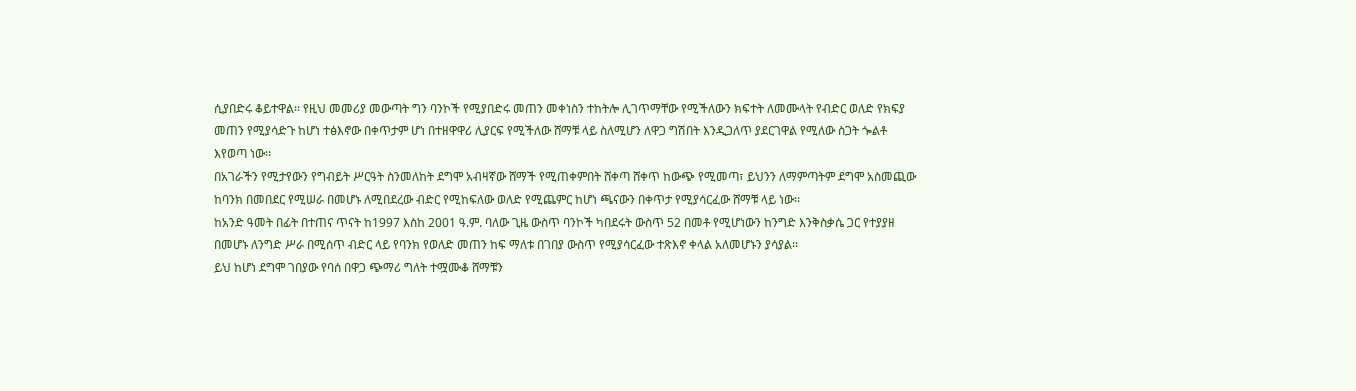ሲያበድሩ ቆይተዋል፡፡ የዚህ መመሪያ መውጣት ግን ባንኮች የሚያበድሩ መጠን መቀነስን ተከትሎ ሊገጥማቸው የሚችለውን ክፍተት ለመሙላት የብድር ወለድ የክፍያ መጠን የሚያሳድጉ ከሆነ ተፅእኖው በቀጥታም ሆነ በተዘዋዋሪ ሊያርፍ የሚችለው ሸማቹ ላይ ስለሚሆን ለዋጋ ግሽበት እንዲጋለጥ ያደርገዋል የሚለው ስጋት ጐልቶ እየወጣ ነው፡፡
በአገራችን የሚታየውን የግብይት ሥርዓት ስንመለከት ደግሞ አብዛኛው ሸማች የሚጠቀምበት ሸቀጣ ሸቀጥ ከውጭ የሚመጣ፣ ይህንን ለማምጣትም ደግሞ አስመጪው ከባንክ በመበደር የሚሠራ በመሆኑ ለሚበደረው ብድር የሚከፍለው ወለድ የሚጨምር ከሆነ ጫናውን በቀጥታ የሚያሳርፈው ሸማቹ ላይ ነው፡፡
ከአንድ ዓመት በፊት በተጠና ጥናት ከ1997 እስከ 2001 ዓ.ም. ባለው ጊዜ ውስጥ ባንኮች ካበደሩት ውስጥ 52 በመቶ የሚሆነውን ከንግድ እንቅስቃሴ ጋር የተያያዘ በመሆኑ ለንግድ ሥራ በሚሰጥ ብድር ላይ የባንክ የወለድ መጠን ከፍ ማለቱ በገበያ ውስጥ የሚያሳርፈው ተጽእኖ ቀላል አለመሆኑን ያሳያል፡፡
ይህ ከሆነ ደግሞ ገበያው የባሰ በዋጋ ጭማሪ ግለት ተሟሙቆ ሸማቹን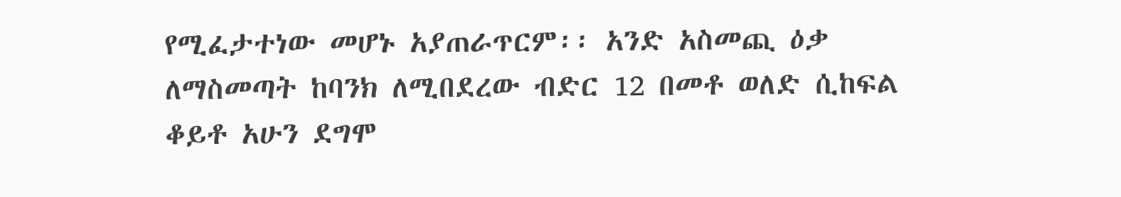የሚፈታተነው መሆኑ አያጠራጥርም፡፡ አንድ አስመጪ ዕቃ ለማስመጣት ከባንክ ለሚበደረው ብድር 12 በመቶ ወለድ ሲከፍል ቆይቶ አሁን ደግሞ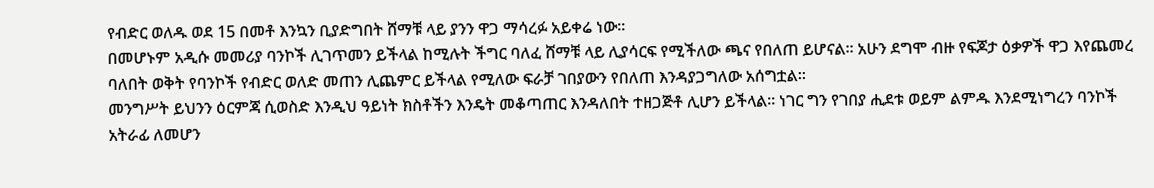የብድር ወለዱ ወደ 15 በመቶ እንኳን ቢያድግበት ሸማቹ ላይ ያንን ዋጋ ማሳረፉ አይቀሬ ነው፡፡
በመሆኑም አዲሱ መመሪያ ባንኮች ሊገጥመን ይችላል ከሚሉት ችግር ባለፈ ሸማቹ ላይ ሊያሳርፍ የሚችለው ጫና የበለጠ ይሆናል፡፡ አሁን ደግሞ ብዙ የፍጆታ ዕቃዎች ዋጋ እየጨመረ ባለበት ወቅት የባንኮች የብድር ወለድ መጠን ሊጨምር ይችላል የሚለው ፍራቻ ገበያውን የበለጠ እንዳያጋግለው አሰግቷል፡፡
መንግሥት ይህንን ዕርምጃ ሲወስድ እንዲህ ዓይነት ክስቶችን እንዴት መቆጣጠር እንዳለበት ተዘጋጅቶ ሊሆን ይችላል፡፡ ነገር ግን የገበያ ሒደቱ ወይም ልምዱ እንደሚነግረን ባንኮች አትራፊ ለመሆን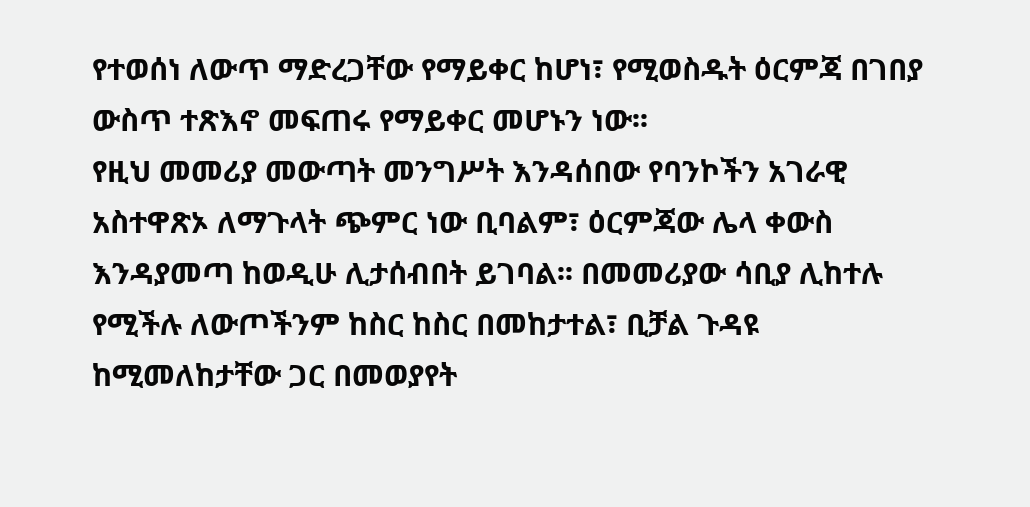የተወሰነ ለውጥ ማድረጋቸው የማይቀር ከሆነ፣ የሚወስዱት ዕርምጃ በገበያ ውስጥ ተጽእኖ መፍጠሩ የማይቀር መሆኑን ነው፡፡
የዚህ መመሪያ መውጣት መንግሥት እንዳሰበው የባንኮችን አገራዊ አስተዋጽኦ ለማጉላት ጭምር ነው ቢባልም፣ ዕርምጃው ሌላ ቀውስ እንዳያመጣ ከወዲሁ ሊታሰብበት ይገባል፡፡ በመመሪያው ሳቢያ ሊከተሉ የሚችሉ ለውጦችንም ከስር ከስር በመከታተል፣ ቢቻል ጉዳዩ ከሚመለከታቸው ጋር በመወያየት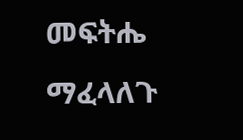መፍትሔ ማፈላለጉ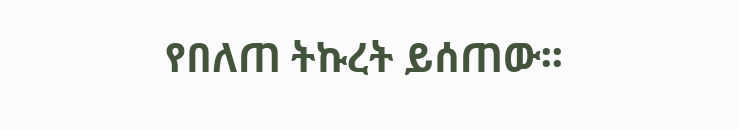የበለጠ ትኩረት ይሰጠው፡፡